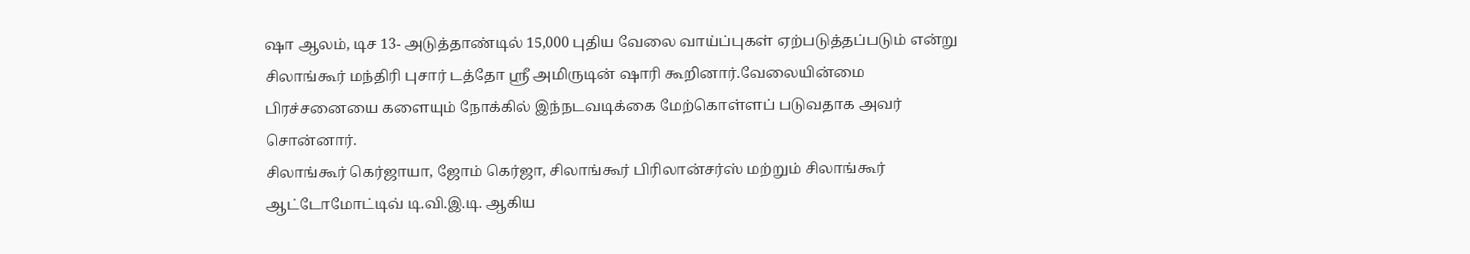ஷா ஆலம், டிச 13- அடுத்தாண்டில் 15,000 புதிய வேலை வாய்ப்புகள் ஏற்படுத்தப்படும் என்று சிலாங்கூர் மந்திரி புசார் டத்தோ ஸ்ரீ அமிருடின் ஷாரி கூறினார்.வேலையின்மை பிரச்சனையை களையும் நோக்கில் இந்நடவடிக்கை மேற்கொள்ளப் படுவதாக அவர் சொன்னார்.
சிலாங்கூர் கெர்ஜாயா, ஜோம் கெர்ஜா, சிலாங்கூர் பிரிலான்சர்ஸ் மற்றும் சிலாங்கூர் ஆட்டோமோட்டிவ் டி.வி.இ.டி. ஆகிய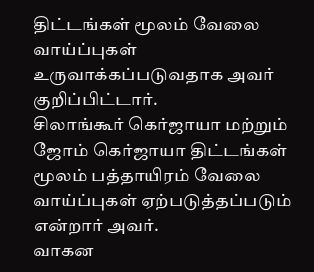திட்டங்கள் மூலம் வேலை வாய்ப்புகள் உருவாக்கப்படுவதாக அவர் குறிப்பிட்டார்.
சிலாங்கூர் கெர்ஜாயா மற்றும் ஜோம் கெர்ஜாயா திட்டங்கள் மூலம் பத்தாயிரம் வேலை வாய்ப்புகள் ஏற்படுத்தப்படும் என்றார் அவர்.
வாகன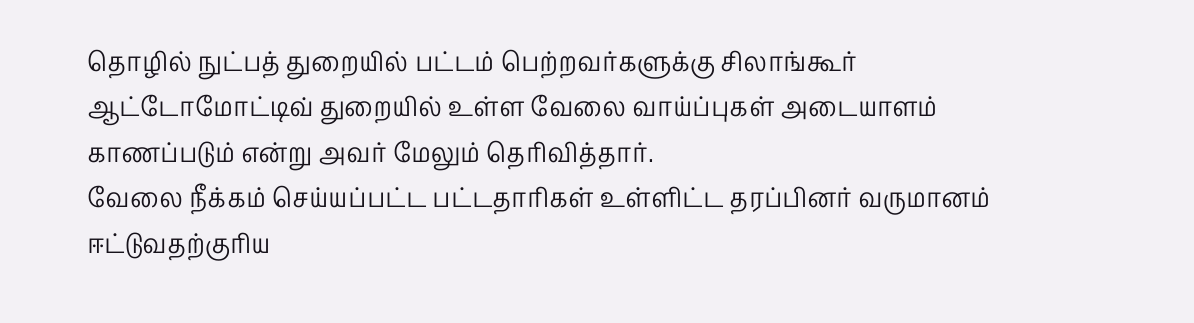தொழில் நுட்பத் துறையில் பட்டம் பெற்றவர்களுக்கு சிலாங்கூர்
ஆட்டோமோட்டிவ் துறையில் உள்ள வேலை வாய்ப்புகள் அடையாளம்
காணப்படும் என்று அவர் மேலும் தெரிவித்தார்.
வேலை நீக்கம் செய்யப்பட்ட பட்டதாரிகள் உள்ளிட்ட தரப்பினர் வருமானம்
ஈட்டுவதற்குரிய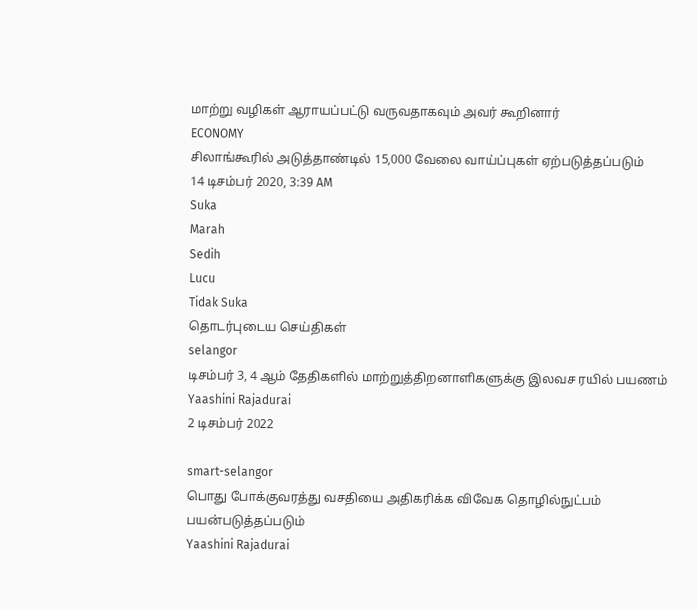மாற்று வழிகள் ஆராயப்பட்டு வருவதாகவும் அவர் கூறினார்
ECONOMY
சிலாங்கூரில் அடுத்தாண்டில் 15,000 வேலை வாய்ப்புகள் ஏற்படுத்தப்படும்
14 டிசம்பர் 2020, 3:39 AM
Suka
Marah
Sedih
Lucu
Tidak Suka
தொடர்புடைய செய்திகள்
selangor
டிசம்பர் 3, 4 ஆம் தேதிகளில் மாற்றுத்திறனாளிகளுக்கு இலவச ரயில் பயணம்
Yaashini Rajadurai
2 டிசம்பர் 2022

smart-selangor
பொது போக்குவரத்து வசதியை அதிகரிக்க விவேக தொழில்நுட்பம் பயன்படுத்தப்படும்
Yaashini Rajadurai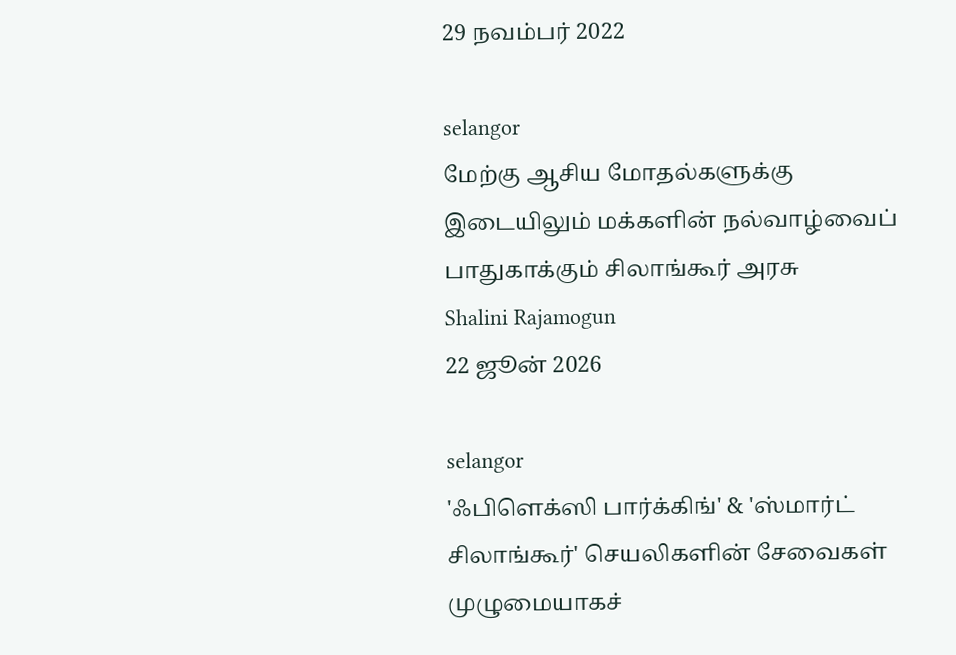29 நவம்பர் 2022

selangor
மேற்கு ஆசிய மோதல்களுக்கு இடையிலும் மக்களின் நல்வாழ்வைப் பாதுகாக்கும் சிலாங்கூர் அரசு
Shalini Rajamogun
22 ஜூன் 2026

selangor
'ஃபிளெக்ஸி பார்க்கிங்' & 'ஸ்மார்ட் சிலாங்கூர்' செயலிகளின் சேவைகள் முழுமையாகச்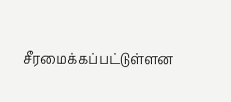சீரமைக்கப்பட்டுள்ளன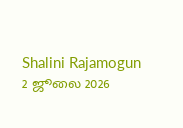Shalini Rajamogun
2 ஜூலை 2026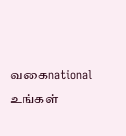வகைnational
உங்கள்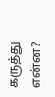கருத்து என்ன?